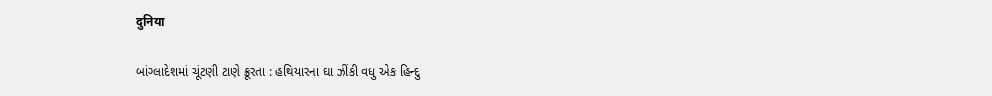दुनिया

બાંગ્લાદેશમાં ચૂંટણી ટાણે ક્રૂરતા : હથિયારના ઘા ઝીંકી વધુ એક હિન્દુ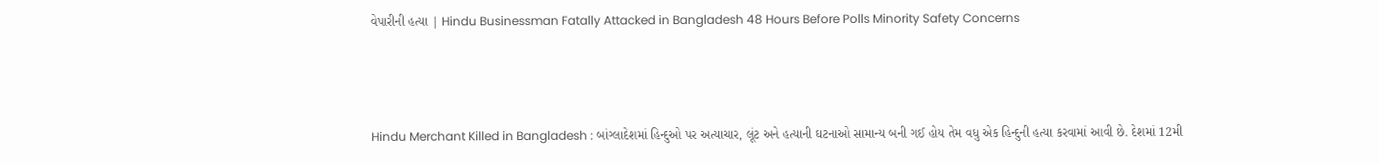વેપારીની હત્યા | Hindu Businessman Fatally Attacked in Bangladesh 48 Hours Before Polls Minority Safety Concerns



Hindu Merchant Killed in Bangladesh : બાંગ્લાદેશમાં હિન્દુઓ પર અત્યાચાર, લૂંટ અને હત્યાની ઘટનાઓ સામાન્ય બની ગઈ હોય તેમ વધુ એક હિન્દુની હત્યા કરવામાં આવી છે. દેશમાં 12મી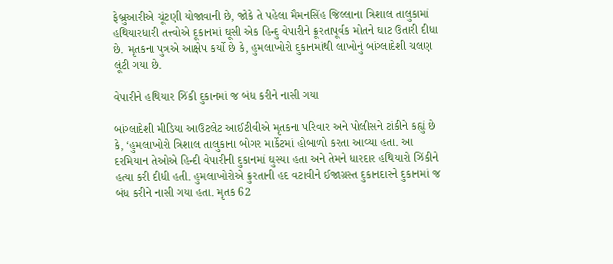ફેબ્રુઆરીએ ચૂંટણી યોજાવાની છે, જોકે તે પહેલા મૈમનસિંહ જિલ્લાના ત્રિશાલ તાલુકામાં હથિયારધારી તત્ત્વોએ દૂકાનમાં ઘૂસી એક હિન્દુ વેપારીને ક્રૂરતાપૂર્વક મોતને ઘાટ ઉતારી દીધા છે. મૃતકના પુત્રએ આક્ષેપ કર્યો છે કે, હુમલાખોરો દુકાનમાંથી લાખોનું બાંગ્લાદેશી ચલણ લૂંટી ગયા છે.

વેપારીને હથિયાર ઝિંકી દુકાનમાં જ બંધ કરીને નાસી ગયા

બાંગ્લાદેશી મીડિયા આઉટલેટ આઈટીવીએ મૃતકના પરિવાર અને પોલીસને ટાંકીને કહ્યું છે કે, ‘હુમલાખોરો ત્રિશાલ તાલુકાના બોગર માર્કેટમાં હોબાળો કરતા આવ્યા હતા. આ દરમિયાન તેઓએ હિન્દી વેપારીની દુકાનમાં ઘુસ્યા હતા અને તેમને ધારદાર હથિયારો ઝિંકીને હત્યા કરી દીધી હતી. હુમલાખોરોએ ક્રુરતાની હદ વટાવીને ઈજાગ્રસ્ત દુકાનદારને દુકાનમાં જ બંધ કરીને નાસી ગયા હતા. મૃતક 62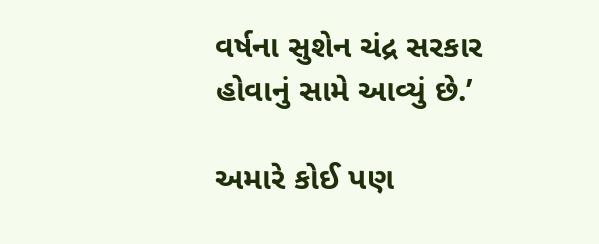વર્ષના સુશેન ચંદ્ર સરકાર હોવાનું સામે આવ્યું છે.’

અમારે કોઈ પણ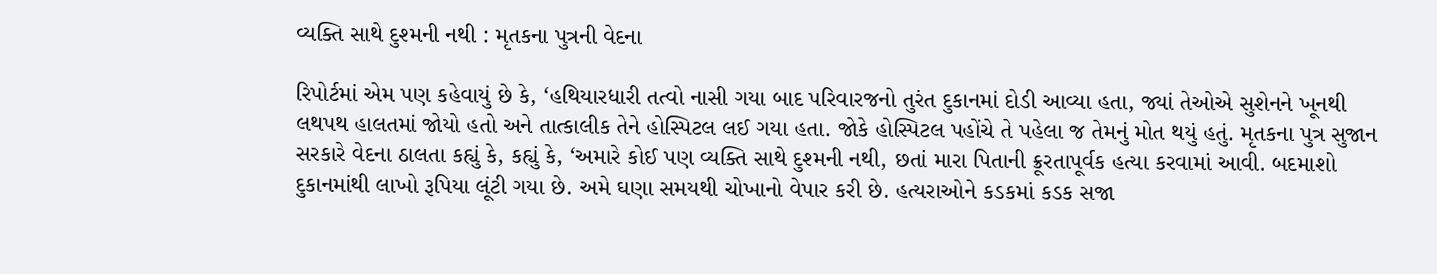વ્યક્તિ સાથે દુશ્મની નથી : મૃતકના પુત્રની વેદના

રિપોર્ટમાં એમ પણ કહેવાયું છે કે, ‘હથિયારધારી તત્વો નાસી ગયા બાદ પરિવારજનો તુરંત દુકાનમાં દોડી આવ્યા હતા, જ્યાં તેઓએ સુશેનને ખૂનથી લથપથ હાલતમાં જોયો હતો અને તાત્કાલીક તેને હોસ્પિટલ લઈ ગયા હતા. જોકે હોસ્પિટલ પહોંચે તે પહેલા જ તેમનું મોત થયું હતું. મૃતકના પુત્ર સુજાન સરકારે વેદના ઠાલતા કહ્યું કે, કહ્યું કે, ‘અમારે કોઈ પણ વ્યક્તિ સાથે દુશ્મની નથી, છતાં મારા પિતાની ક્રૂરતાપૂર્વક હત્યા કરવામાં આવી. બદમાશો દુકાનમાંથી લાખો રૂપિયા લૂંટી ગયા છે. અમે ઘણા સમયથી ચોખાનો વેપાર કરી છે. હત્યરાઓને કડકમાં કડક સજા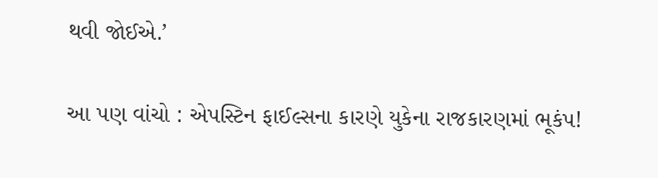થવી જોઈએ.’

આ પણ વાંચો : એપસ્ટિન ફાઈલ્સના કારણે યુકેના રાજકારણમાં ભૂકંપ!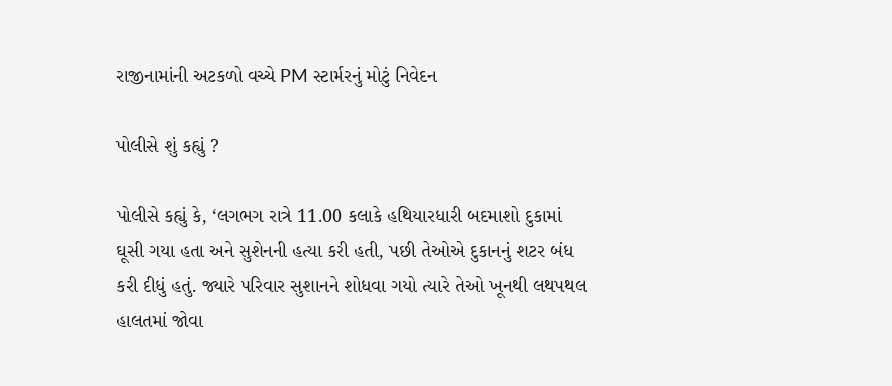રાજીનામાંની અટકળો વચ્ચે PM સ્ટાર્મરનું મોટું નિવેદન

પોલીસે શું કહ્યું ?

પોલીસે કહ્યું કે, ‘લગભગ રાત્રે 11.00 કલાકે હથિયારધારી બદમાશો દુકામાં ઘૂસી ગયા હતા અને સુશેનની હત્યા કરી હતી, પછી તેઓએ દુકાનનું શટર બંધ કરી દીધું હતું. જ્યારે પરિવાર સુશાનને શોધવા ગયો ત્યારે તેઓ ખૂનથી લથપથલ હાલતમાં જોવા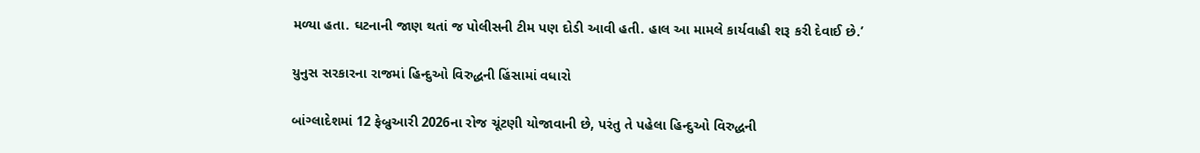મળ્યા હતા. ઘટનાની જાણ થતાં જ પોલીસની ટીમ પણ દોડી આવી હતી. હાલ આ મામલે કાર્યવાહી શરૂ કરી દેવાઈ છે.’

યુનુસ સરકારના રાજમાં હિન્દુઓ વિરુદ્ધની હિંસામાં વધારો

બાંગ્લાદેશમાં 12 ફેબ્રુઆરી 2026ના રોજ ચૂંટણી યોજાવાની છે, પરંતુ તે પહેલા હિન્દુઓ વિરુદ્ધની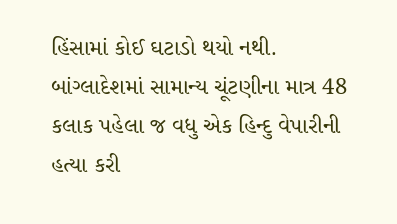હિંસામાં કોઈ ઘટાડો થયો નથી. બાંગ્લાદેશમાં સામાન્ય ચૂંટણીના માત્ર 48 કલાક પહેલા જ વધુ એક હિન્દુ વેપારીની હત્યા કરી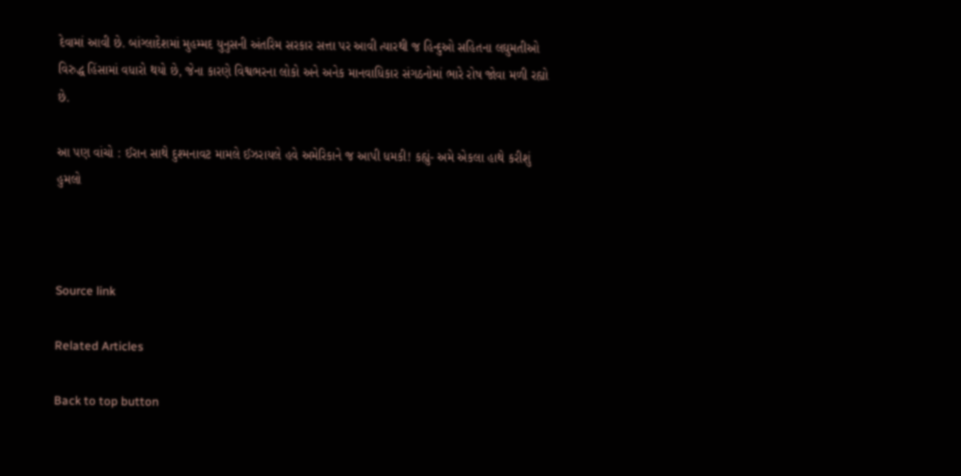દેવામાં આવી છે. બાંગ્લાદેશમાં મુહમ્મદ યુનુસની અંતરિમ સરકાર સત્તા પર આવી ત્યારથી જ હિન્દુઓ સહિતના લઘુમતીઓ વિરુદ્ધ હિંસામાં વધારો થયો છે, જેના કારણે વિશ્વભરના લોકો અને અનેક માનવાધિકાર સંગઠનોમાં ભારે રોષ જોવા મળી રહ્યો છે.

આ પણ વાંચો : ઈરાન સાથે દુશ્મનાવટ મામલે ઈઝરાયલે હવે અમેરિકાને જ આપી ધમકી! કહ્યું- અમે એકલા હાથે કરીશું હુમલો



Source link

Related Articles

Back to top button